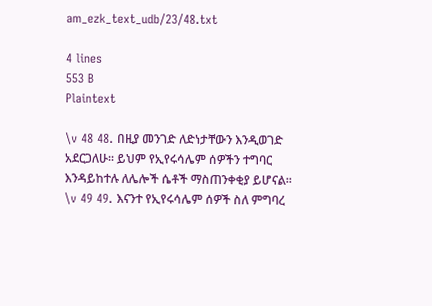am_ezk_text_udb/23/48.txt

4 lines
553 B
Plaintext

\v 48 48. በዚያ መንገድ ለድነታቸውን እንዲወገድ አደርጋለሁ፡፡ ይህም የኢየሩሳሌም ሰዎችን ተግባር እንዳይከተሉ ለሌሎች ሴቶች ማስጠንቀቂያ ይሆናል፡፡
\v 49 49. እናንተ የኢየሩሳሌም ሰዎች ስለ ምግባረ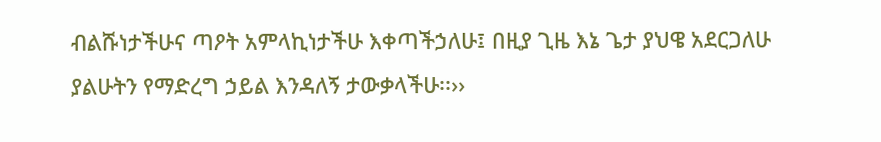ብልሹነታችሁና ጣዖት አምላኪነታችሁ እቀጣችኃለሁ፤ በዚያ ጊዜ እኔ ጌታ ያህዌ አደርጋለሁ ያልሁትን የማድረግ ኃይል እንዳለኝ ታውቃላችሁ፡፡››